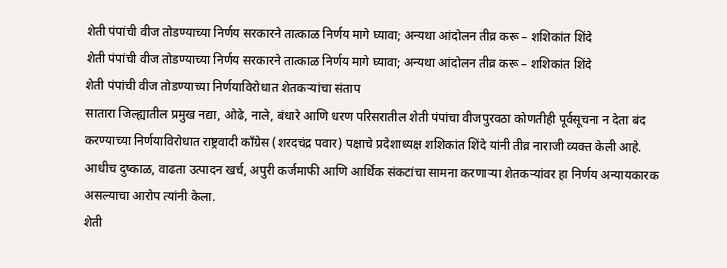शेती पंपांची वीज तोडण्याच्या निर्णय सरकारने तात्काळ निर्णय मागे घ्यावा; अन्यथा आंदोलन तीव्र करू – शशिकांत शिंदे
शेती पंपांची वीज तोडण्याच्या निर्णय सरकारने तात्काळ निर्णय मागे घ्यावा; अन्यथा आंदोलन तीव्र करू – शशिकांत शिंदे
शेती पंपांची वीज तोडण्याच्या निर्णयाविरोधात शेतकऱ्यांचा संताप
सातारा जिल्ह्यातील प्रमुख नद्या, ओढे, नाले, बंधारे आणि धरण परिसरातील शेती पंपांचा वीजपुरवठा कोणतीही पूर्वसूचना न देता बंद करण्याच्या निर्णयाविरोधात राष्ट्रवादी काँग्रेस (शरदचंद्र पवार) पक्षाचे प्रदेशाध्यक्ष शशिकांत शिंदे यांनी तीव्र नाराजी व्यक्त केली आहे. आधीच दुष्काळ, वाढता उत्पादन खर्च, अपुरी कर्जमाफी आणि आर्थिक संकटांचा सामना करणाऱ्या शेतकऱ्यांवर हा निर्णय अन्यायकारक असल्याचा आरोप त्यांनी केला.
शेती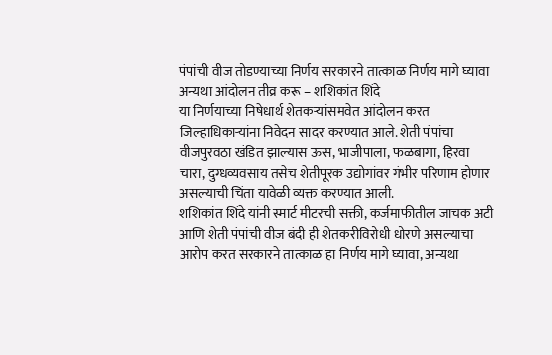पंपांची वीज तोडण्याच्या निर्णय सरकारने तात्काळ निर्णय मागे घ्यावा अन्यथा आंदोलन तीव्र करू – शशिकांत शिंदे
या निर्णयाच्या निषेधार्थ शेतकऱ्यांसमवेत आंदोलन करत जिल्हाधिकाऱ्यांना निवेदन सादर करण्यात आले. शेती पंपांचा वीजपुरवठा खंडित झाल्यास ऊस, भाजीपाला, फळबागा, हिरवा चारा, दुग्धव्यवसाय तसेच शेतीपूरक उद्योगांवर गंभीर परिणाम होणार असल्याची चिंता यावेळी व्यक्त करण्यात आली.
शशिकांत शिंदे यांनी स्मार्ट मीटरची सक्ती, कर्जमाफीतील जाचक अटी आणि शेती पंपांची वीज बंदी ही शेतकरीविरोधी धोरणे असल्याचा आरोप करत सरकारने तात्काळ हा निर्णय मागे घ्यावा, अन्यथा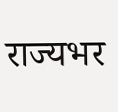राज्यभर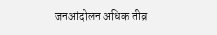जनआंदोलन अधिक तीव्र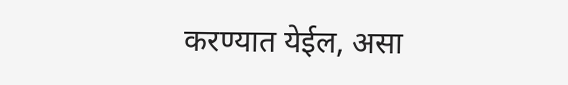करण्यात येईल, असा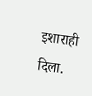इशाराही दिला.